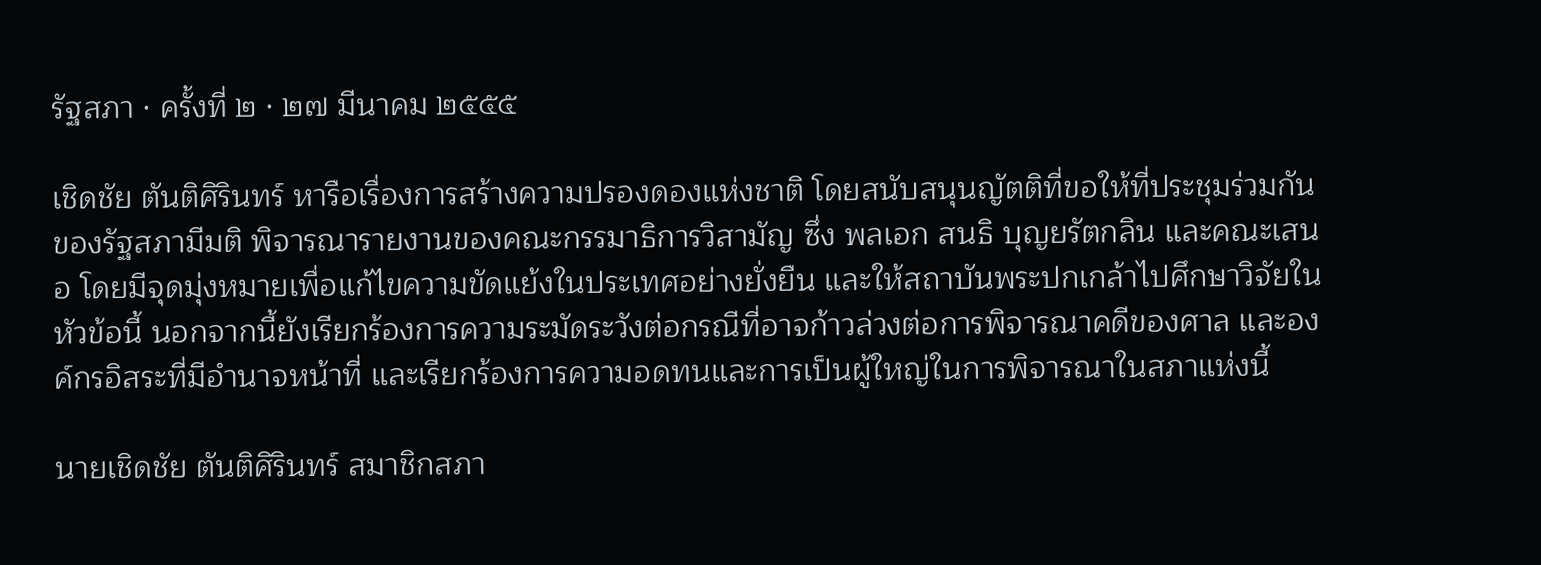รัฐสภา · ครั้งที่ ๒ · ๒๗ มีนาคม ๒๕๕๕

เชิดชัย ตันติศิรินทร์ หารือเรื่องการสร้างความปรองดองแห่งชาติ โดยสนับสนุนญัตติที่ขอให้ที่ประชุมร่วมกันของรัฐสภามีมติ พิจารณารายงานของคณะกรรมาธิการวิสามัญ ซึ่ง พลเอก สนธิ บุญยรัตกลิน และคณะเสนอ โดยมีจุดมุ่งหมายเพื่อแก้ไขความขัดแย้งในประเทศอย่างยั่งยืน และให้สถาบันพระปกเกล้าไปศึกษาวิจัยในหัวข้อนี้ นอกจากนี้ยังเรียกร้องการความระมัดระวังต่อกรณีที่อาจก้าวล่วงต่อการพิจารณาคดีของศาล และองค์กรอิสระที่มีอํานาจหน้าที่ และเรียกร้องการความอดทนและการเป็นผู้ใหญ่ในการพิจารณาในสภาแห่งนี้

นายเชิดชัย ตันติศิรินทร์ สมาชิกสภา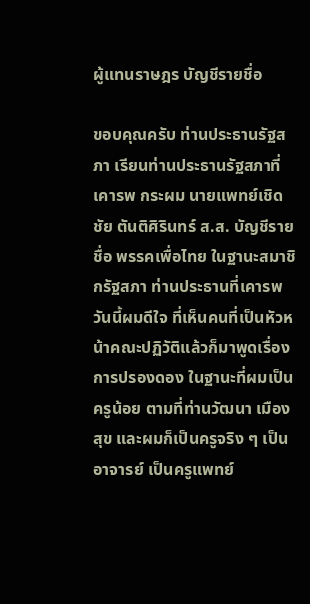ผู้แทนราษฎร บัญชีรายชื่อ

ขอบคุณครับ ท่านประธานรัฐสภา เรียนท่านประธานรัฐสภาที่เคารพ กระผม นายแพทย์เชิดชัย ตันติศิรินทร์ ส.ส. บัญชีรายชื่อ พรรคเพื่อไทย ในฐานะสมาชิกรัฐสภา ท่านประธานที่เคารพ วันนี้ผมดีใจ ที่เห็นคนที่เป็นหัวหน้าคณะปฏิวัติแล้วก็มาพูดเรื่องการปรองดอง ในฐานะที่ผมเป็นครูน้อย ตามที่ท่านวัฒนา เมืองสุข และผมก็เป็นครูจริง ๆ เป็นอาจารย์ เป็นครูแพทย์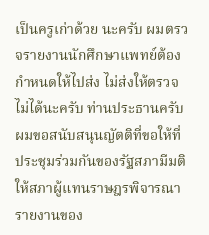เป็นครูเก่าด้วย นะครับ ผมตรวจรายงานนักศึกษาแพทย์ต้องกําหนดให้ไปส่ง ไม่ส่งให้ตรวจไม่ได้นะครับ ท่านประธานครับ ผมขอสนับสนุนญัตติที่ขอให้ที่ประชุมร่วมกันของรัฐสภามีมติ ให้สภาผู้แทนราษฎรพิจารณารายงานของ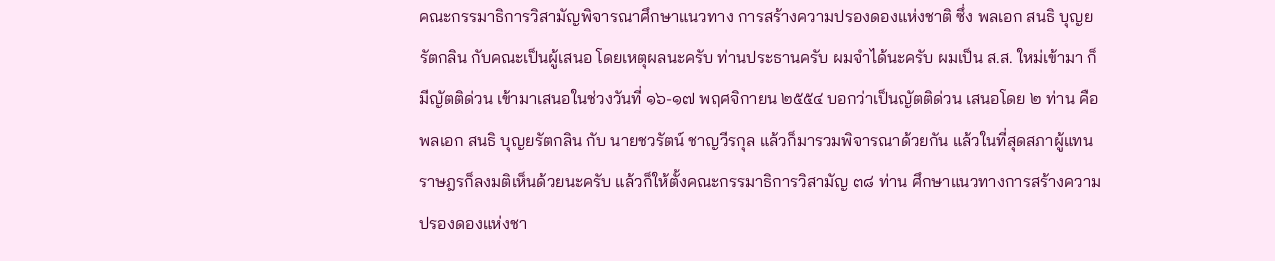คณะกรรมาธิการวิสามัญพิจารณาศึกษาแนวทาง การสร้างความปรองดองแห่งชาติ ซึ่ง พลเอก สนธิ บุญยรัตกลิน กับคณะเป็นผู้เสนอ โดยเหตุผลนะครับ ท่านประธานครับ ผมจําได้นะครับ ผมเป็น ส.ส. ใหม่เข้ามา ก็มีญัตติด่วน เข้ามาเสนอในช่วงวันที่ ๑๖-๑๗ พฤศจิกายน ๒๕๕๔ บอกว่าเป็นญัตติด่วน เสนอโดย ๒ ท่าน คือ พลเอก สนธิ บุญยรัตกลิน กับ นายชวรัตน์ ชาญวีรกุล แล้วก็มารวมพิจารณาด้วยกัน แล้วในที่สุดสภาผู้แทนราษฎรก็ลงมติเห็นด้วยนะครับ แล้วก็ให้ตั้งคณะกรรมาธิการวิสามัญ ๓๘ ท่าน ศึกษาแนวทางการสร้างความปรองดองแห่งชา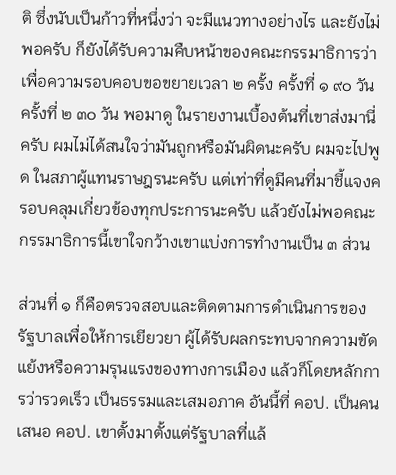ติ ซึ่งนับเป็นก้าวที่หนึ่งว่า จะมีแนวทางอย่างไร และยังไม่พอครับ ก็ยังได้รับความคืบหน้าของคณะกรรมาธิการว่า เพื่อความรอบคอบขอขยายเวลา ๒ ครั้ง ครั้งที่ ๑ ๙๐ วัน ครั้งที่ ๒ ๓๐ วัน พอมาดู ในรายงานเบื้องต้นที่เขาส่งมานี่ครับ ผมไม่ได้สนใจว่ามันถูกหรือมันผิดนะครับ ผมจะไปพูด ในสภาผู้แทนราษฎรนะครับ แต่เท่าที่ดูมีคนที่มาชี้แจงครอบคลุมเกี่ยวข้องทุกประการนะครับ แล้วยังไม่พอคณะกรรมาธิการนี้เขาใจกว้างเขาแบ่งการทํางานเป็น ๓ ส่วน

ส่วนที่ ๑ ก็คือตรวจสอบและติดตามการดําเนินการของรัฐบาลเพื่อให้การเยียวยา ผู้ได้รับผลกระทบจากความขัดแย้งหรือความรุนแรงของทางการเมือง แล้วก็โดยหลักการว่ารวดเร็ว เป็นธรรมและเสมอภาค อันนี้ที่ คอป. เป็นคนเสนอ คอป. เขาตั้งมาตั้งแต่รัฐบาลที่แล้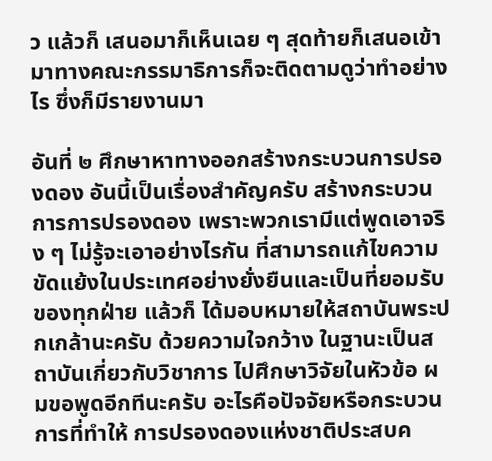ว แล้วก็ เสนอมาก็เห็นเฉย ๆ สุดท้ายก็เสนอเข้ามาทางคณะกรรมาธิการก็จะติดตามดูว่าทําอย่างไร ซึ่งก็มีรายงานมา

อันที่ ๒ ศึกษาหาทางออกสร้างกระบวนการปรองดอง อันนี้เป็นเรื่องสําคัญครับ สร้างกระบวนการการปรองดอง เพราะพวกเรามีแต่พูดเอาจริง ๆ ไม่รู้จะเอาอย่างไรกัน ที่สามารถแก้ไขความขัดแย้งในประเทศอย่างยั่งยืนและเป็นที่ยอมรับของทุกฝ่าย แล้วก็ ได้มอบหมายให้สถาบันพระปกเกล้านะครับ ด้วยความใจกว้าง ในฐานะเป็นสถาบันเกี่ยวกับวิชาการ ไปศึกษาวิจัยในหัวข้อ ผมขอพูดอีกทีนะครับ อะไรคือปัจจัยหรือกระบวนการที่ทําให้ การปรองดองแห่งชาติประสบค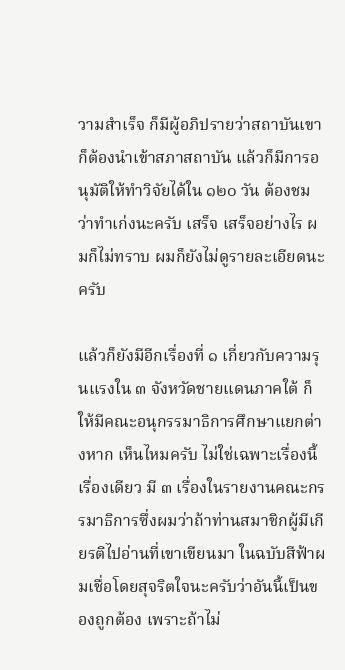วามสําเร็จ ก็มีผู้อภิปรายว่าสถาบันเขาก็ต้องนําเข้าสภาสถาบัน แล้วก็มีการอนุมัติให้ทําวิจัยได้ใน ๑๒๐ วัน ต้องชมว่าทําเก่งนะครับ เสร็จ เสร็จอย่างไร ผมก็ไม่ทราบ ผมก็ยังไม่ดูรายละเอียดนะครับ

แล้วก็ยังมีอีกเรื่องที่ ๑ เกี่ยวกับความรุนแรงใน ๓ จังหวัดชายแดนภาคใต้ ก็ให้มีคณะอนุกรรมาธิการศึกษาแยกต่างหาก เห็นไหมครับ ไม่ใช่เฉพาะเรื่องนี้เรื่องเดียว มี ๓ เรื่องในรายงานคณะกรรมาธิการซึ่งผมว่าถ้าท่านสมาชิกผู้มีเกียรติไปอ่านที่เขาเขียนมา ในฉบับสีฟ้าผมเชื่อโดยสุจริตใจนะครับว่าอันนี้เป็นของถูกต้อง เพราะถ้าไม่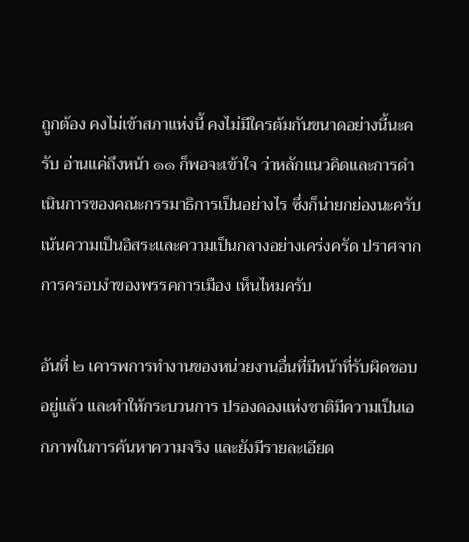ถูกต้อง คงไม่เข้าสภาแห่งนี้ คงไม่มีใครต้มกันขนาดอย่างนี้นะครับ อ่านแค่ถึงหน้า ๑๑ ก็พอจะเข้าใจ ว่าหลักแนวคิดและการดําเนินการของคณะกรรมาธิการเป็นอย่างไร ซึ่งก็น่ายกย่องนะครับ เน้นความเป็นอิสระและความเป็นกลางอย่างเคร่งครัด ปราศจากการครอบงําของพรรคการเมือง เห็นไหมครับ

อันที่ ๒ เคารพการทํางานของหน่วยงานอื่นที่มีหน้าที่รับผิดชอบอยู่แล้ว และทําให้กระบวนการ ปรองดองแห่งชาติมีความเป็นเอกภาพในการค้นหาความจริง และยังมีรายละเอียด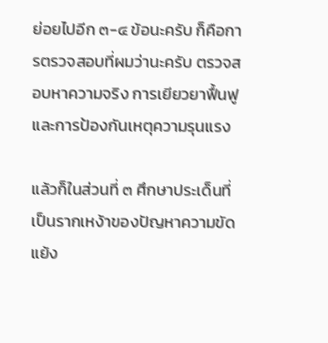ย่อยไปอีก ๓-๔ ข้อนะครับ ก็คือการตรวจสอบที่ผมว่านะครับ ตรวจสอบหาความจริง การเยียวยาฟื้นฟู และการป้องกันเหตุความรุนแรง

แล้วก็ในส่วนที่ ๓ ศึกษาประเด็นที่เป็นรากเหง้าของปัญหาความขัดแย้ง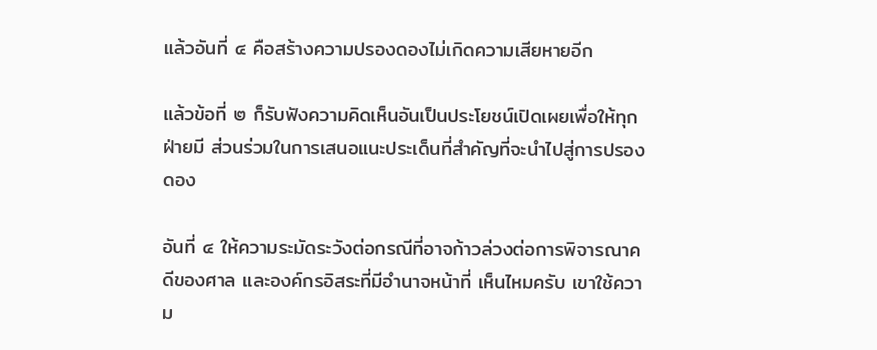แล้วอันที่ ๔ คือสร้างความปรองดองไม่เกิดความเสียหายอีก

แล้วข้อที่ ๒ ก็รับฟังความคิดเห็นอันเป็นประโยชน์เปิดเผยเพื่อให้ทุกฝ่ายมี ส่วนร่วมในการเสนอแนะประเด็นที่สําคัญที่จะนําไปสู่การปรองดอง

อันที่ ๔ ให้ความระมัดระวังต่อกรณีที่อาจก้าวล่วงต่อการพิจารณาคดีของศาล และองค์กรอิสระที่มีอํานาจหน้าที่ เห็นไหมครับ เขาใช้ความ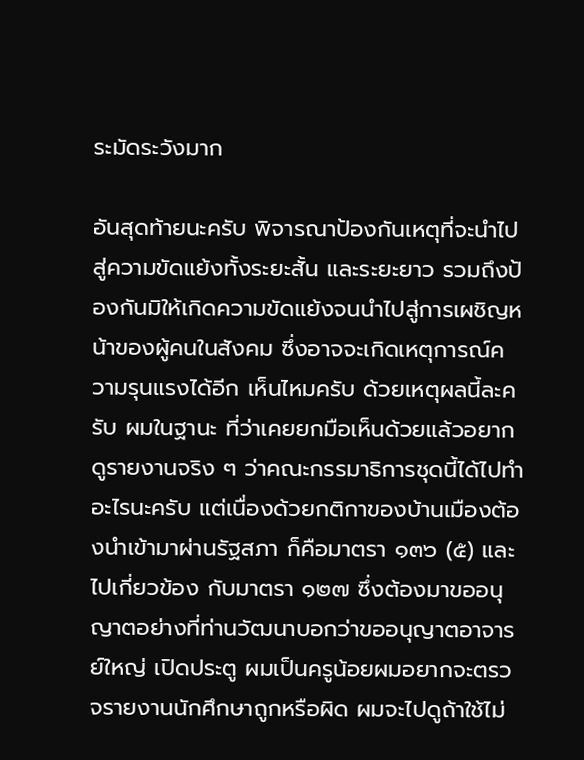ระมัดระวังมาก

อันสุดท้ายนะครับ พิจารณาป้องกันเหตุที่จะนําไปสู่ความขัดแย้งทั้งระยะสั้น และระยะยาว รวมถึงป้องกันมิให้เกิดความขัดแย้งจนนําไปสู่การเผชิญหน้าของผู้คนในสังคม ซึ่งอาจจะเกิดเหตุการณ์ความรุนแรงได้อีก เห็นไหมครับ ด้วยเหตุผลนี้ละครับ ผมในฐานะ ที่ว่าเคยยกมือเห็นด้วยแล้วอยากดูรายงานจริง ๆ ว่าคณะกรรมาธิการชุดนี้ได้ไปทําอะไรนะครับ แต่เนื่องด้วยกติกาของบ้านเมืองต้องนําเข้ามาผ่านรัฐสภา ก็คือมาตรา ๑๓๖ (๕) และไปเกี่ยวข้อง กับมาตรา ๑๒๗ ซึ่งต้องมาขออนุญาตอย่างที่ท่านวัฒนาบอกว่าขออนุญาตอาจารย์ใหญ่ เปิดประตู ผมเป็นครูน้อยผมอยากจะตรวจรายงานนักศึกษาถูกหรือผิด ผมจะไปดูถ้าใช้ไม่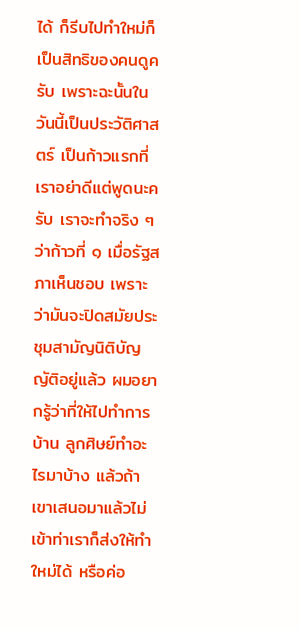ได้ ก็รีบไปทําใหม่ก็เป็นสิทธิของคนดูครับ เพราะฉะนั้นในวันนี้เป็นประวัติศาสตร์ เป็นก้าวแรกที่เราอย่าดีแต่พูดนะครับ เราจะทําจริง ๆ ว่าก้าวที่ ๑ เมื่อรัฐสภาเห็นชอบ เพราะว่ามันจะปิดสมัยประชุมสามัญนิติบัญญัติอยู่แล้ว ผมอยากรู้ว่าที่ให้ไปทําการบ้าน ลูกศิษย์ทําอะไรมาบ้าง แล้วถ้าเขาเสนอมาแล้วไม่เข้าท่าเราก็ส่งให้ทําใหม่ได้ หรือค่อ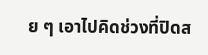ย ๆ เอาไปคิดช่วงที่ปิดส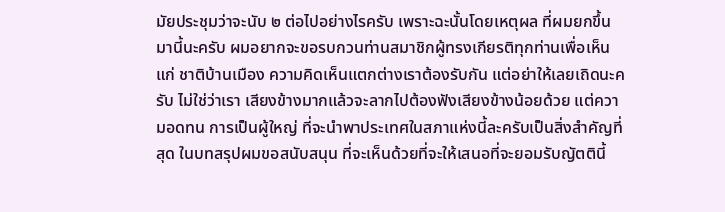มัยประชุมว่าจะนับ ๒ ต่อไปอย่างไรครับ เพราะฉะนั้นโดยเหตุผล ที่ผมยกขึ้นมานี้นะครับ ผมอยากจะขอรบกวนท่านสมาชิกผู้ทรงเกียรติทุกท่านเพื่อเห็นแก่ ชาติบ้านเมือง ความคิดเห็นแตกต่างเราต้องรับกัน แต่อย่าให้เลยเถิดนะครับ ไม่ใช่ว่าเรา เสียงข้างมากแล้วจะลากไปต้องฟังเสียงข้างน้อยด้วย แต่ความอดทน การเป็นผู้ใหญ่ ที่จะนําพาประเทศในสภาแห่งนี้ละครับเป็นสิ่งสําคัญที่สุด ในบทสรุปผมขอสนับสนุน ที่จะเห็นด้วยที่จะให้เสนอที่จะยอมรับญัตตินี้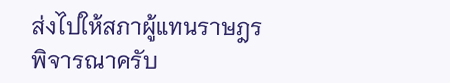ส่งไปให้สภาผู้แทนราษฎรพิจารณาครับ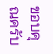ขอบคุณครับ